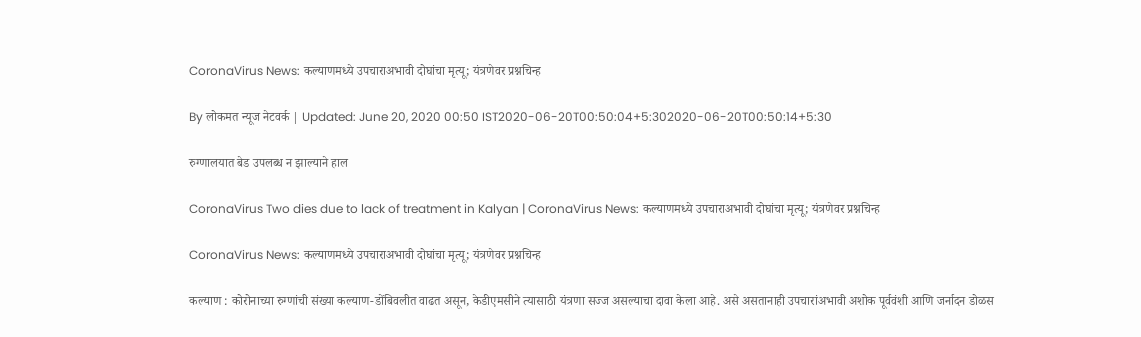CoronaVirus News: कल्याणमध्ये उपचाराअभावी दोघांचा मृत्यू; यंत्रणेवर प्रश्नचिन्ह

By लोकमत न्यूज नेटवर्क | Updated: June 20, 2020 00:50 IST2020-06-20T00:50:04+5:302020-06-20T00:50:14+5:30

रुग्णालयात बेड उपलब्ध न झाल्याने हाल

CoronaVirus Two dies due to lack of treatment in Kalyan | CoronaVirus News: कल्याणमध्ये उपचाराअभावी दोघांचा मृत्यू; यंत्रणेवर प्रश्नचिन्ह

CoronaVirus News: कल्याणमध्ये उपचाराअभावी दोघांचा मृत्यू; यंत्रणेवर प्रश्नचिन्ह

कल्याण : कोरोनाच्या रुग्णांची संख्या कल्याण-डोंबिवलीत वाढत असून, केडीएमसीने त्यासाठी यंत्रणा सज्ज असल्याचा दावा केला आहे. असे असतानाही उपचारांअभावी अशोक पूर्ववंशी आणि जर्नादन डोळस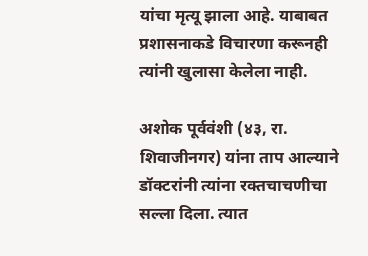यांचा मृत्यू झाला आहे. याबाबत प्रशासनाकडे विचारणा करूनही त्यांनी खुलासा केलेला नाही.

अशोक पूर्ववंशी (४३, रा. शिवाजीनगर) यांना ताप आल्याने डॉक्टरांनी त्यांना रक्तचाचणीचा सल्ला दिला. त्यात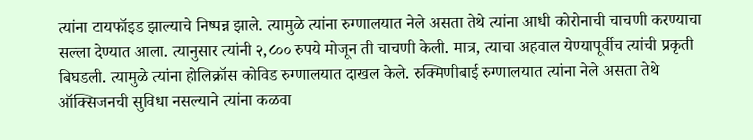त्यांना टायफॉइड झाल्याचे निष्पन्न झाले. त्यामुळे त्यांना रुग्णालयात नेले असता तेथे त्यांना आधी कोरोनाची चाचणी करण्याचा सल्ला देण्यात आला. त्यानुसार त्यांनी २,८०० रुपये मोजून ती चाचणी केली. मात्र, त्याचा अहवाल येण्यापूर्वीच त्यांची प्रकृती बिघडली. त्यामुळे त्यांना होलिक्रॉस कोविड रुग्णालयात दाखल केले. रुक्मिणीबाई रुग्णालयात त्यांना नेले असता तेथे ऑक्सिजनची सुविधा नसल्याने त्यांना कळवा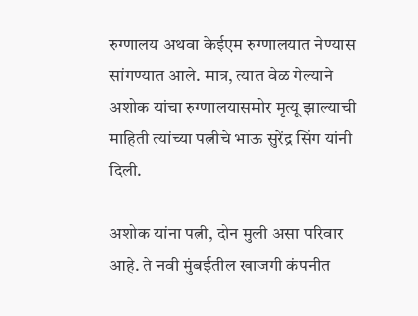रुग्णालय अथवा केईएम रुग्णालयात नेण्यास सांगण्यात आले. मात्र, त्यात वेळ गेल्याने अशोक यांचा रुग्णालयासमोर मृत्यू झाल्याची माहिती त्यांच्या पत्नीचे भाऊ सुरेंद्र सिंग यांनी दिली.

अशोक यांना पत्नी, दोन मुली असा परिवार आहे. ते नवी मुंबईतील खाजगी कंपनीत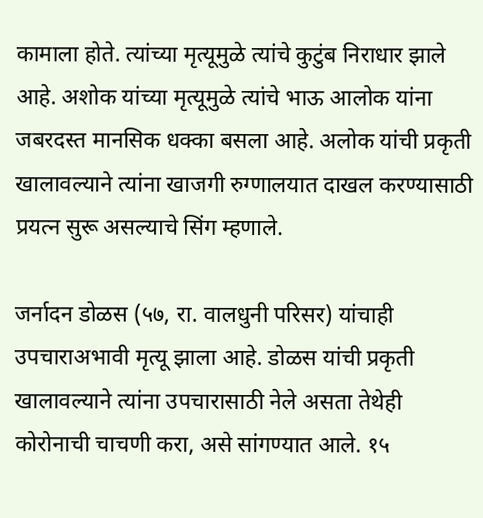कामाला होते. त्यांच्या मृत्यूमुळे त्यांचे कुटुंब निराधार झाले आहे. अशोक यांच्या मृत्यूमुळे त्यांचे भाऊ आलोक यांना जबरदस्त मानसिक धक्का बसला आहे. अलोक यांची प्रकृती खालावल्याने त्यांना खाजगी रुग्णालयात दाखल करण्यासाठी प्रयत्न सुरू असल्याचे सिंग म्हणाले.

जर्नादन डोळस (५७, रा. वालधुनी परिसर) यांचाही उपचाराअभावी मृत्यू झाला आहे. डोळस यांची प्रकृती खालावल्याने त्यांना उपचारासाठी नेले असता तेथेही कोरोनाची चाचणी करा, असे सांगण्यात आले. १५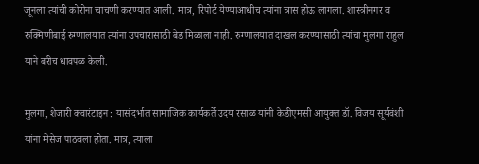जूनला त्यांची कोरोना चाचणी करण्यात आली. मात्र, रिपोर्ट येण्याआधीच त्यांना त्रास होऊ लागला. शास्त्रीनगर व रुक्मिणीबाई रुग्णालयात त्यांना उपचारासाठी बेड मिळाला नाही. रुग्णालयात दाखल करण्यासाठी त्यांचा मुलगा राहुल याने बरीच धावपळ केली.

मुलगा, शेजारी क्वारंटाइन : यासंदर्भात सामाजिक कार्यकर्ते उदय रसाळ यांनी केडीएमसी आयुक्त डॉ. विजय सूर्यवंशी यांना मेसेज पाठवला होता. मात्र, त्याला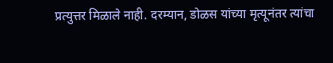प्रत्युत्तर मिळाले नाही. दरम्यान, डोळस यांच्या मृत्यूनंतर त्यांचा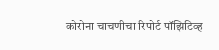कोरोना चाचणीचा रिपोर्ट पॉझिटिव्ह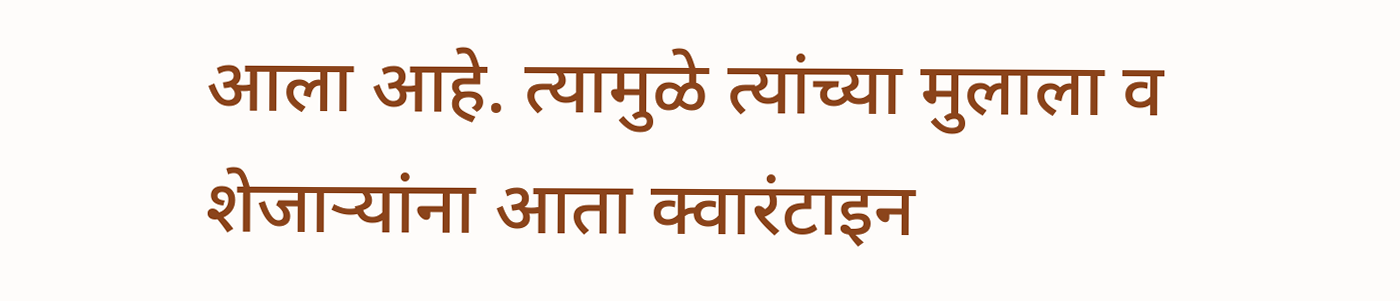आला आहे. त्यामुळे त्यांच्या मुलाला व शेजाऱ्यांना आता क्वारंटाइन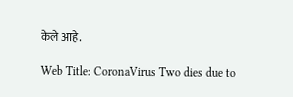केले आहे.

Web Title: CoronaVirus Two dies due to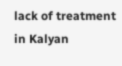lack of treatment in Kalyan